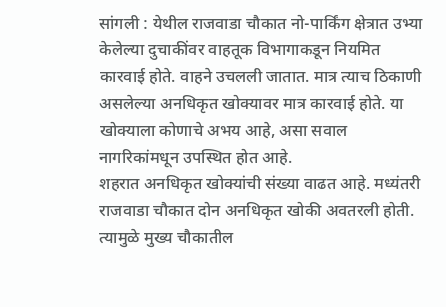सांगली : येथील राजवाडा चौकात नो-पार्किंग क्षेत्रात उभ्या केलेल्या दुचाकींवर वाहतूक विभागाकडून नियमित कारवाई होते. वाहने उचलली जातात. मात्र त्याच ठिकाणी असलेल्या अनधिकृत खोक्यावर मात्र कारवाई होते. या खोक्याला कोणाचे अभय आहे, असा सवाल नागरिकांमधून उपस्थित होत आहे.
शहरात अनधिकृत खोक्यांची संख्या वाढत आहे. मध्यंतरी राजवाडा चौकात दोन अनधिकृत खोकी अवतरली होती. त्यामुळे मुख्य चौकातील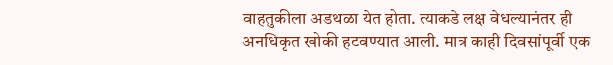वाहतुकीला अडथळा येत होता. त्याकडे लक्ष वेधल्यानंतर ही अनधिकृत खोकी हटवण्यात आली. मात्र काही दिवसांपूर्वी एक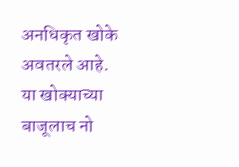अनधिकृत खोके अवतरले आहे. या खोक्याच्या बाजूलाच नो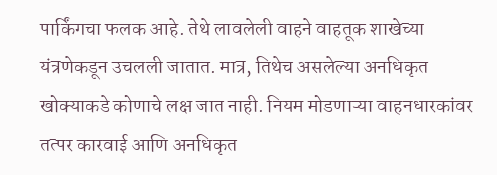पार्किंगचा फलक आहे. तेथे लावलेली वाहने वाहतूक शाखेच्या यंत्रणेकडून उचलली जातात. मात्र, तिथेच असलेल्या अनधिकृत खोक्याकडे कोणाचे लक्ष जात नाही. नियम मोडणाऱ्या वाहनधारकांवर तत्पर कारवाई आणि अनधिकृत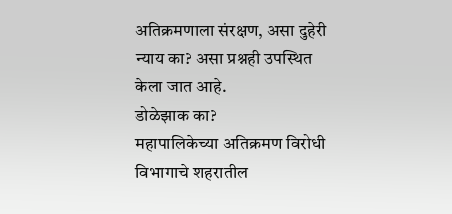अतिक्रमणाला संरक्षण, असा दुहेरी न्याय का? असा प्रश्नही उपस्थित केला जात आहे.
डोळेझाक का?
महापालिकेच्या अतिक्रमण विरोधी विभागाचे शहरातील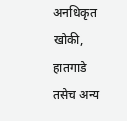अनधिकृत खोकी, हातगाडे तसेच अन्य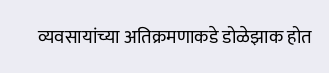व्यवसायांच्या अतिक्रमणाकडे डोळेझाक होत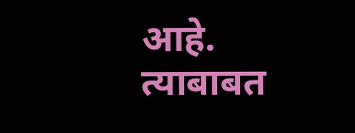आहे. त्याबाबत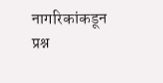नागरिकांकडून प्रश्न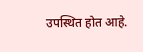उपस्थित होत आहे.